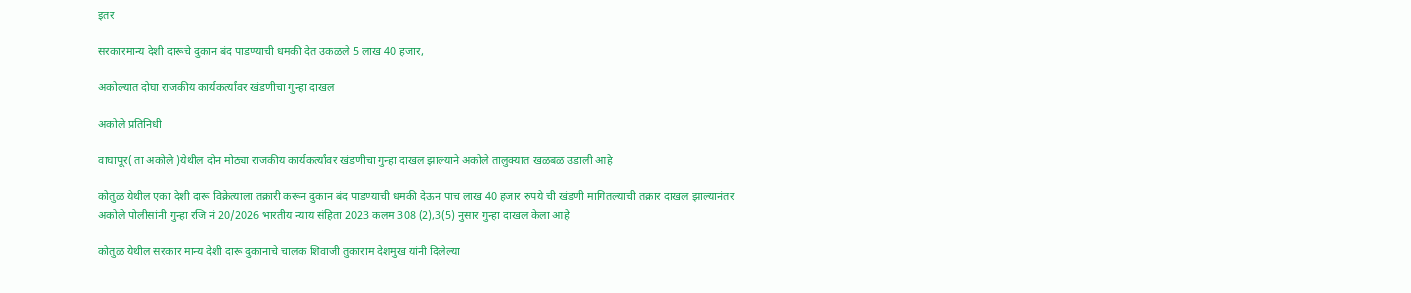इतर

सरकारमान्य देशी दारूचे दुकान बंद पाडण्याची धमकी देत उकळले 5 लाख 40 हजार,

अकोल्यात दोघा राजकीय कार्यकर्त्यांवर खंडणीचा गुन्हा दाखल

अकोले प्रतिनिधी

वाघापूर( ता अकोले )येथील दोन मोठ्या राजकीय कार्यकर्त्यांवर खंडणीचा गुन्हा दाखल झाल्याने अकोले तालुक्यात खळबळ उडाली आहे

कोतुळ येथील एका देशी दारू विक्रेत्याला तक्रारी करून दुकान बंद पाडण्याची धमकी देऊन पाच लाख 40 हजार रुपये ची खंडणी मागितल्याची तक्रार दाखल झाल्यानंतर
अकोले पोलीसांनी गुन्हा रजि नं 20/2026 भारतीय न्याय संहिता 2023 कलम 308 (2),3(5) नुसार गुन्हा दाखल केला आहे

कोतुळ येथील सरकार मान्य देशी दारू दुकानाचे चालक शिवाजी तुकाराम देशमुख यांनी दिलेल्या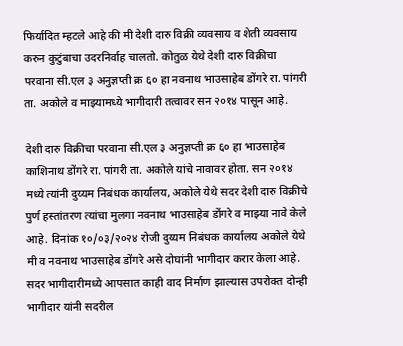फिर्यादित म्हटले आहे की मी देशी दारु विक्री व्यवसाय व शेती व्यवसाय करुन कुटुंबाचा उदरनिर्वाह चालतो. कोतुळ येथे देशी दारु विक्रीचा परवाना सी.एल ३ अनुज्ञप्ती क्र ६० हा नवनाथ भाउसाहेब डोंगरे रा. पांगरी ता. अकोले व माझ्यामध्ये भागीदारी तत्वावर सन २०१४ पासून आहे.

देशी दारु विक्रीचा परवाना सी.एल ३ अनुज्ञप्ती क्र ६० हा भाउसाहेब काशिनाथ डोंगरे रा. पांगरी ता. अकोले यांचे नावावर होता. सन २०१४ मध्ये त्यांनी दुय्यम निबंधक कार्यालय, अकोले येथे सदर देशी दारु विक्रीचे पुर्ण हस्तांतरण त्यांचा मुलगा नवनाथ भाउसाहेब डोंगरे व माझ्या नावे केले आहे. दिनांक १०/०३/२०२४ रोजी दुय्यम निबंधक कार्यालय अकोले येथे मी व नवनाथ भाउसाहेब डोंगरे असे दोघांनी भागीदार करार केला आहे.
सदर भागीदारीमध्ये आपसात काही वाद निर्माण झाल्यास उपरोक्त दोन्ही भागीदार यांनी सदरील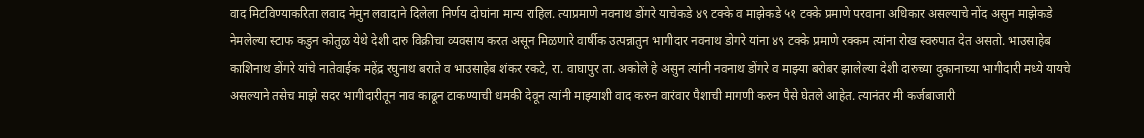वाद मिटविण्याकरिता लवाद नेमुन लवादाने दिलेला निर्णय दोघांना मान्य राहिल. त्याप्रमाणे नवनाथ डोंगरे याचेकडे ४९ टक्के व माझेकडे ५१ टक्के प्रमाणे परवाना अधिकार असल्याचे नोंद असुन माझेकडे नेमलेल्या स्टाफ कडुन कोतुळ येथे देशी दारु विक्रीचा व्यवसाय करत असून मिळणारे वार्षीक उत्पन्नातुन भागीदार नवनाथ डोगरे यांना ४९ टक्के प्रमाणे रक्कम त्यांना रोख स्वरुपात देत असतो. भाउसाहेब काशिनाथ डोंगरे यांचे नातेवाईक महेंद्र रघुनाथ बराते व भाउसाहेब शंकर रकटे, रा. वाघापुर ता. अकोले हे असुन त्यांनी नवनाथ डोंगरे व माझ्या बरोबर झालेल्या देशी दारुच्या दुकानाच्या भागीदारी मध्ये यायचे असल्याने तसेच माझे सदर भागीदारीतून नाव काढून टाकण्याची धमकी देवून त्यांनी माझ्याशी वाद करुन वारंवार पैशाची मागणी करुन पैसे घेतले आहेत. त्यानंतर मी कर्जबाजारी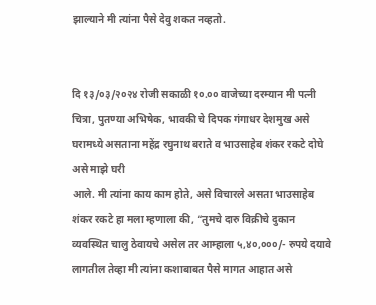झाल्याने मी त्यांना पैसे देवु शकत नव्हतो.


दि १३/०३/२०२४ रोजी सकाळी १०.०० वाजेच्या दरम्यान मी पत्नी चित्रा, पुतण्या अभिषेक, भावकी चे दिपक गंगाधर देशमुख असे घरामध्ये असताना महेंद्र रघुनाथ बराते व भाउसाहेब शंकर रकटे दोघे असे माझे घरी
आले. मी त्यांना काय काम होते, असे विचारले असता भाउसाहेब शंकर रकटे हा मला म्हणाला की, “तुमचे दारु विक्रीचे दुकान व्यवस्थित चालु ठेवायचे असेल तर आम्हाला ५,४०,०००/- रुपये दयावे लागतील तेव्हा मी त्यांना कशाबाबत पैसे मागत आहात असे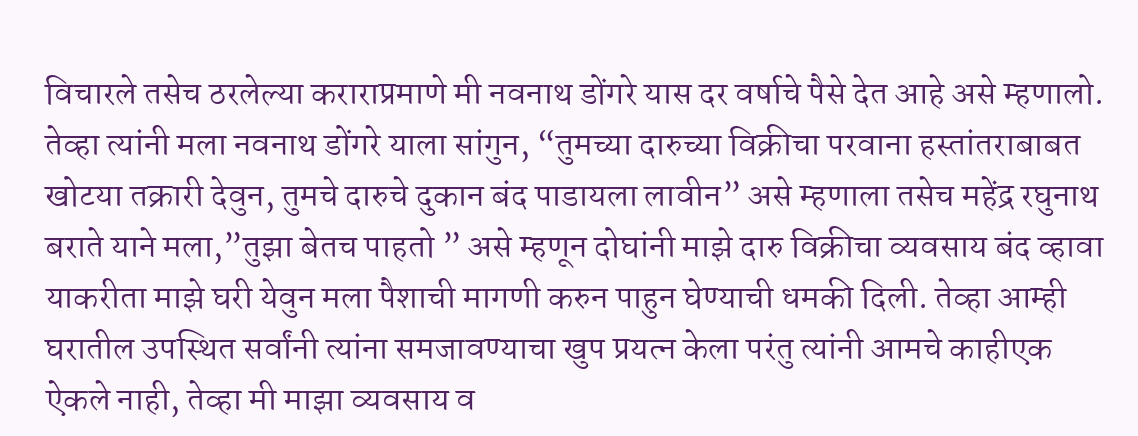विचारले तसेच ठरलेल्या कराराप्रमाणे मी नवनाथ डोंगरे यास दर वर्षाचे पैसे देत आहे असे म्हणालो. तेव्हा त्यांनी मला नवनाथ डोंगरे याला सांगुन, “तुमच्या दारुच्या विक्रीचा परवाना हस्तांतराबाबत खोटया तक्रारी देवुन, तुमचे दारुचे दुकान बंद पाडायला लावीन” असे म्हणाला तसेच महेंद्र रघुनाथ बराते याने मला,”तुझा बेतच पाहतो ” असे म्हणून दोघांनी माझे दारु विक्रीचा व्यवसाय बंद व्हावा याकरीता माझे घरी येवुन मला पैशाची मागणी करुन पाहुन घेण्याची धमकी दिली. तेव्हा आम्ही घरातील उपस्थित सर्वांनी त्यांना समजावण्याचा खुप प्रयत्न केला परंतु त्यांनी आमचे काहीएक ऐकले नाही, तेव्हा मी माझा व्यवसाय व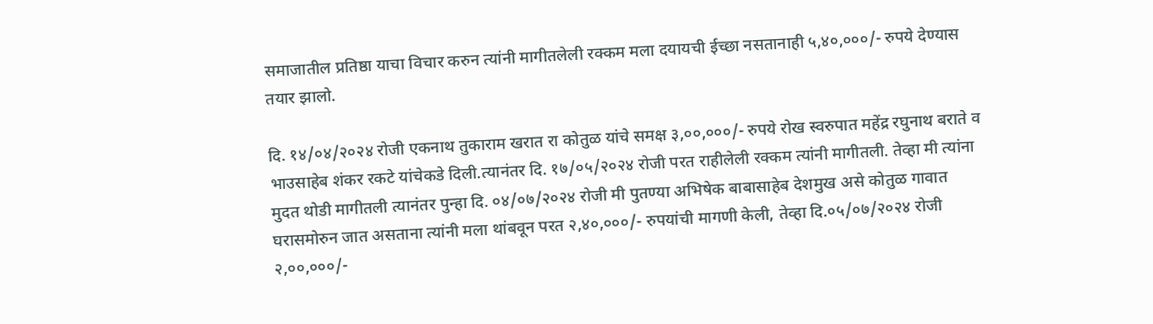समाजातील प्रतिष्ठा याचा विचार करुन त्यांनी मागीतलेली रक्कम मला दयायची ईच्छा नसतानाही ५,४०,०००/- रुपये देण्यास तयार झालो.

दि. १४/०४/२०२४ रोजी एकनाथ तुकाराम खरात रा कोतुळ यांचे समक्ष ३,००,०००/- रुपये रोख स्वरुपात महेंद्र रघुनाथ बराते व भाउसाहेब शंकर रकटे यांचेकडे दिली.त्यानंतर दि. १७/०५/२०२४ रोजी परत राहीलेली रक्कम त्यांनी मागीतली. तेव्हा मी त्यांना मुदत थोडी मागीतली त्यानंतर पुन्हा दि. ०४/०७/२०२४ रोजी मी पुतण्या अभिषेक बाबासाहेब देशमुख असे कोतुळ गावात घरासमोरुन जात असताना त्यांनी मला थांबवून परत २,४०,०००/- रुपयांची मागणी केली, तेव्हा दि.०५/०७/२०२४ रोजी २,००,०००/-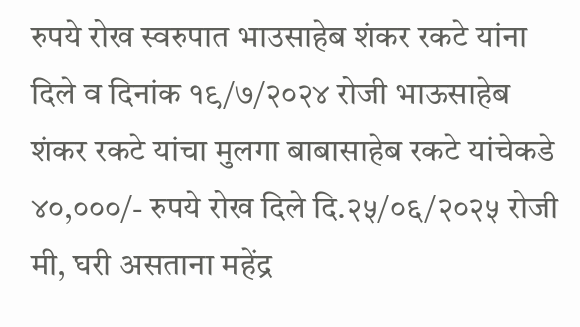रुपये रोख स्वरुपात भाउसाहेब शंकर रकटे यांना दिले व दिनांक १९/७/२०२४ रोजी भाऊसाहेब शंकर रकटे यांचा मुलगा बाबासाहेब रकटे यांचेकडे ४०,०००/- रुपये रोख दिले दि.२५/०६/२०२५ रोजी मी, घरी असताना महेंद्र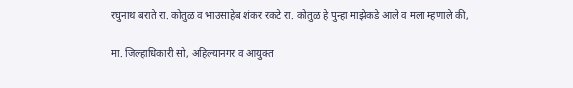रघुनाथ बराते रा. कोतुळ व भाउसाहेब शंकर रकटे रा. कोतुळ हे पुन्हा माझेकडे आले व मला म्हणाले की,

मा. जिल्हाधिकारी सो, अहिल्यानगर व आयुक्त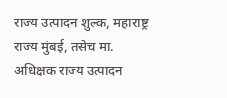राज्य उत्पादन शुल्क, महाराष्ट्र राज्य मुंबई, तसेच मा. अधिक्षक राज्य उत्पादन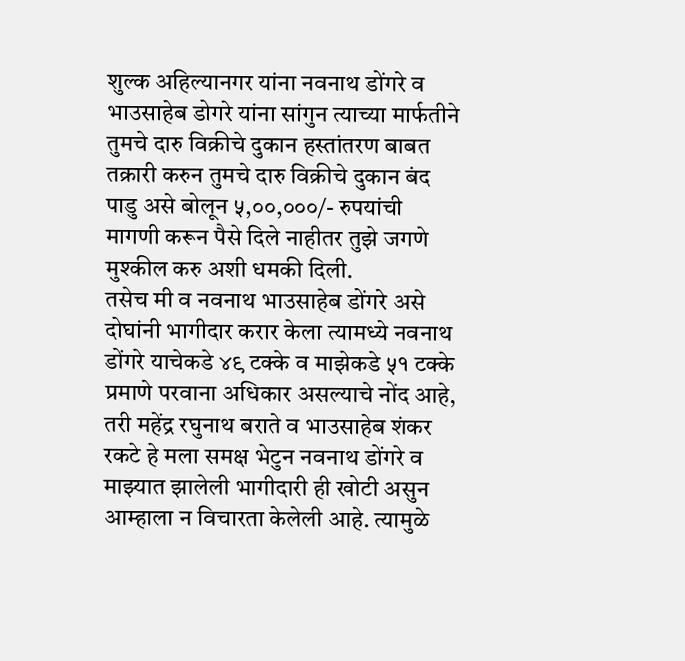शुल्क अहिल्यानगर यांना नवनाथ डोंगरे व
भाउसाहेब डोगरे यांना सांगुन त्याच्या मार्फतीने तुमचे दारु विक्रीचे दुकान हस्तांतरण बाबत तक्रारी करुन तुमचे दारु विक्रीचे दुकान बंद पाडु असे बोलून ५,००,०००/- रुपयांची मागणी करून पैसे दिले नाहीतर तुझे जगणे मुश्कील करु अशी धमकी दिली.
तसेच मी व नवनाथ भाउसाहेब डोंगरे असे दोघांनी भागीदार करार केला त्यामध्ये नवनाथ डोंगरे याचेकडे ४९ टक्के व माझेकडे ५१ टक्के प्रमाणे परवाना अधिकार असल्याचे नोंद आहे, तरी महेंद्र रघुनाथ बराते व भाउसाहेब शंकर रकटे हे मला समक्ष भेटुन नवनाथ डोंगरे व माझ्यात झालेली भागीदारी ही खोटी असुन आम्हाला न विचारता केलेली आहे. त्यामुळे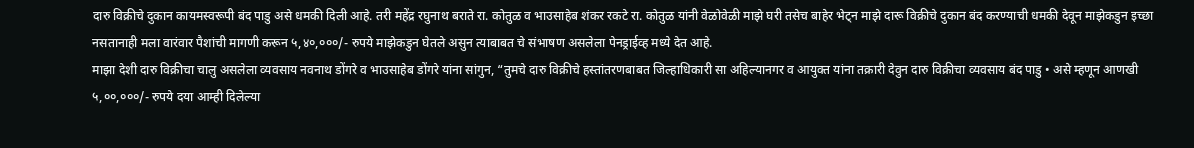दारु विक्रीचे दुकान कायमस्वरूपी बंद पाडु असे धमकी दिली आहे. तरी महेंद्र रघुनाथ बराते रा. कोतुळ व भाउसाहेब शंकर रकटे रा. कोतुळ यांनी वेळोवेळी माझे घरी तसेच बाहेर भेट्न माझे दारू विक्रीचे दुकान बंद करण्याची धमकी देवून माझेकडुन इच्छा नसतानाही मला वारंवार पैशांची मागणी करून ५,४०,०००/- रुपये माझेकडुन घेतले असुन त्याबाबत चे संभाषण असलेला पेनड्राईव्ह मध्ये देत आहे.
माझा देशी दारु विक्रीचा चालु असलेला व्यवसाय नवनाथ डोंगरे व भाउसाहेब डोंगरे यांना सांगुन, “तुमचे दारु विक्रीचे हस्तांतरणबाबत जिल्हाधिकारी सा अहिल्यानगर व आयुक्त यांना तक्रारी देवुन दारु विक्रीचा व्यवसाय बंद पाडु • असे म्हणून आणखी ५,००,०००/- रुपये दया आम्ही दिलेल्या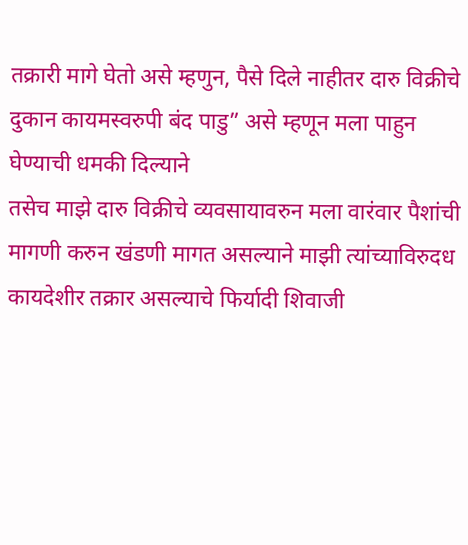तक्रारी मागे घेतो असे म्हणुन, पैसे दिले नाहीतर दारु विक्रीचे दुकान कायमस्वरुपी बंद पाडु” असे म्हणून मला पाहुन घेण्याची धमकी दिल्याने
तसेच माझे दारु विक्रीचे व्यवसायावरुन मला वारंवार पैशांची मागणी करुन खंडणी मागत असल्याने माझी त्यांच्याविरुदध कायदेशीर तक्रार असल्याचे फिर्यादी शिवाजी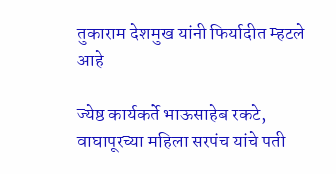तुकाराम देशमुख यांनी फिर्यादीत म्हटले आहे

ज्येष्ठ कार्यकर्ते भाऊसाहेब रकटे, वाघापूरच्या महिला सरपंच यांचे पती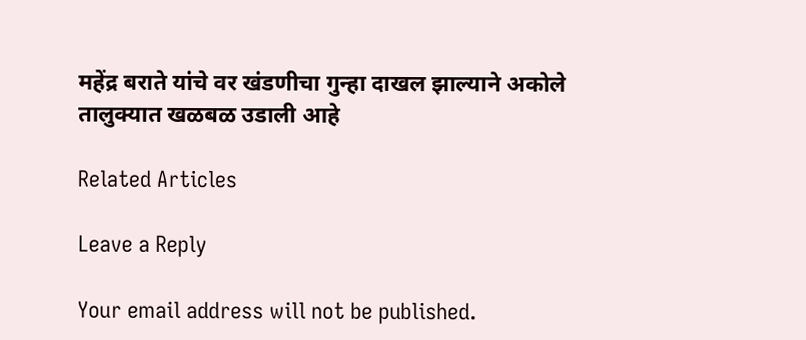महेंद्र बराते यांचे वर खंडणीचा गुन्हा दाखल झाल्याने अकोले तालुक्यात खळबळ उडाली आहे

Related Articles

Leave a Reply

Your email address will not be published.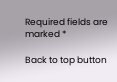Required fields are marked *

Back to top button